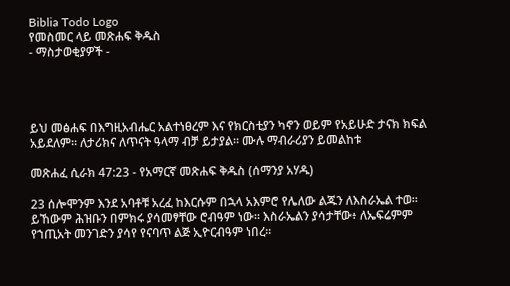Biblia Todo Logo
የመስመር ላይ መጽሐፍ ቅዱስ
- ማስታወቂያዎች -




ይህ መፅሐፍ በእግዚአብሔር አልተነፀረም እና የክርስቲያን ካኖን ወይም የአይሁድ ታናክ ክፍል አይደለም። ለታሪክና ለጥናት ዓላማ ብቻ ይታያል። ሙሉ ማብራሪያን ይመልከቱ

መጽሐፈ ሲራክ 47:23 - የአማርኛ መጽሐፍ ቅዱስ (ሰማንያ አሃዱ)

23 ሰሎሞንም እንደ አባቶቹ አረፈ ከእርሱም በኋላ አእምሮ የሌለው ልጁን ለእስራኤል ተወ። ይኸውም ሕዝቡን በምክሩ ያሳመፃቸው ሮብዓም ነው። እስራኤልን ያሳታቸው፥ ለኤፍሬምም የኀጢአት መንገድን ያሳየ የናባጥ ልጅ ኢዮርብዓም ነበረ።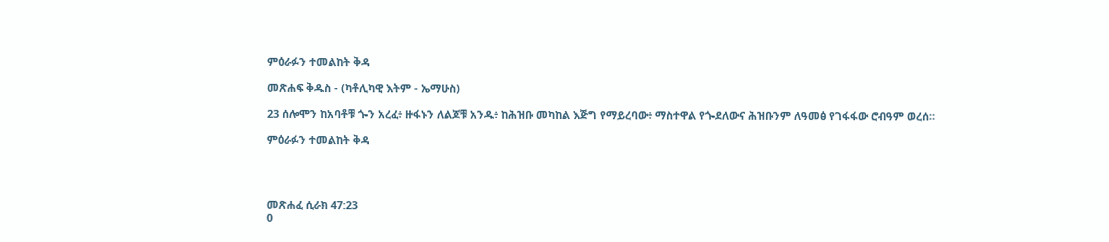ምዕራፉን ተመልከት ቅዳ

መጽሐፍ ቅዱስ - (ካቶሊካዊ እትም - ኤማሁስ)

23 ሰሎሞን ከአባቶቹ ጐን አረፈ፥ ዙፋኑን ለልጆቹ አንዱ፥ ከሕዝቡ መካከል እጅግ የማይረባው፥ ማስተዋል የጐደለውና ሕዝቡንም ለዓመፅ የገፋፋው ሮብዓም ወረሰ።

ምዕራፉን ተመልከት ቅዳ




መጽሐፈ ሲራክ 47:23
0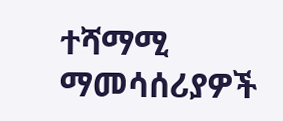ተሻማሚ ማመሳሰሪያዎች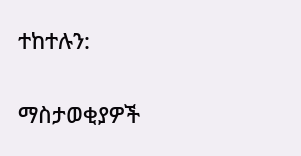ተከተሉን:

ማስታወቂያዎች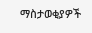ማስታወቂያዎች